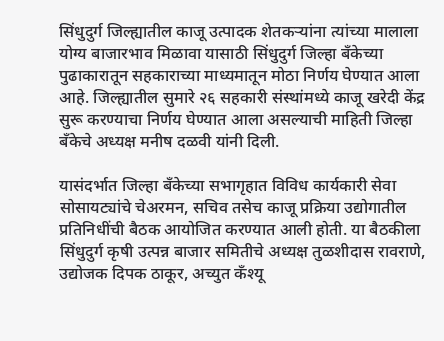सिंधुदुर्ग जिल्ह्यातील काजू उत्पादक शेतकऱ्यांना त्यांच्या मालाला योग्य बाजारभाव मिळावा यासाठी सिंधुदुर्ग जिल्हा बँकेच्या पुढाकारातून सहकाराच्या माध्यमातून मोठा निर्णय घेण्यात आला आहे. जिल्ह्यातील सुमारे २६ सहकारी संस्थांमध्ये काजू खरेदी केंद्र सुरू करण्याचा निर्णय घेण्यात आला असल्याची माहिती जिल्हा बँकेचे अध्यक्ष मनीष दळवी यांनी दिली.

यासंदर्भात जिल्हा बँकेच्या सभागृहात विविध कार्यकारी सेवा सोसायट्यांचे चेअरमन, सचिव तसेच काजू प्रक्रिया उद्योगातील प्रतिनिधींची बैठक आयोजित करण्यात आली होती. या बैठकीला सिंधुदुर्ग कृषी उत्पन्न बाजार समितीचे अध्यक्ष तुळशीदास रावराणे, उद्योजक दिपक ठाकूर, अच्युत कँश्यू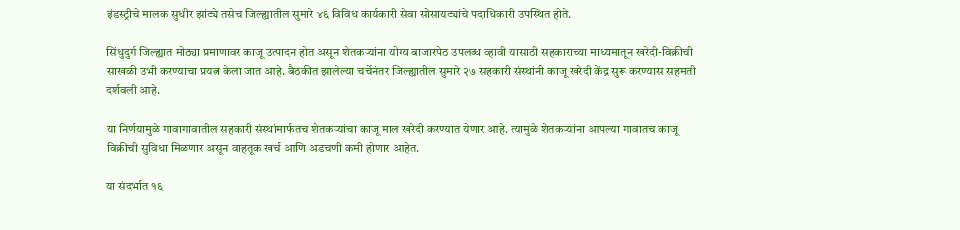इंडस्ट्रीचे मालक सुधीर झांट्ये तसेच जिल्ह्यातील सुमारे ४६ विविध कार्यकारी सेवा सोसायट्यांचे पदाधिकारी उपस्थित होते.

सिंधुदुर्ग जिल्ह्यात मोठ्या प्रमाणावर काजू उत्पादन होत असून शेतकऱ्यांना योग्य बाजारपेठ उपलब्ध व्हावी यासाठी सहकाराच्या माध्यमातून खरेदी-विक्रीची साखळी उभी करण्याचा प्रयत्न केला जात आहे. बैठकीत झालेल्या चर्चेनंतर जिल्ह्यातील सुमारे २७ सहकारी संस्थांनी काजू खरेदी केंद्र सुरू करण्यास सहमती दर्शवली आहे.

या निर्णयामुळे गावागावातील सहकारी संस्थांमार्फतच शेतकऱ्यांचा काजू माल खरेदी करण्यात येणार आहे. त्यामुळे शेतकऱ्यांना आपल्या गावातच काजू विक्रीची सुविधा मिळणार असून वाहतूक खर्च आणि अडचणी कमी होणार आहेत.

या संदर्भात १६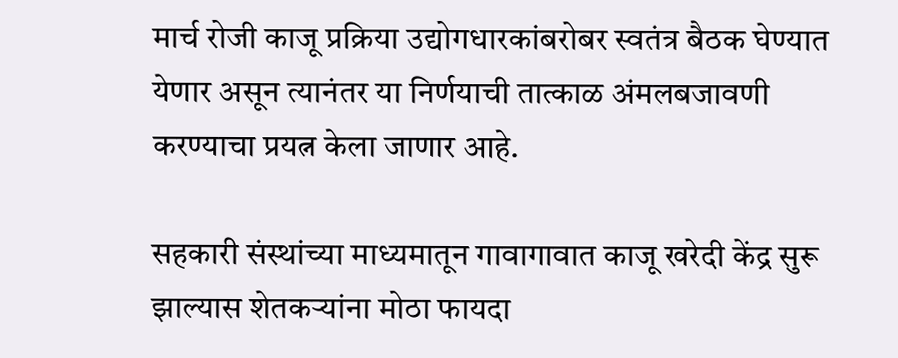मार्च रोजी काजू प्रक्रिया उद्योगधारकांबरोबर स्वतंत्र बैठक घेण्यात येणार असून त्यानंतर या निर्णयाची तात्काळ अंमलबजावणी करण्याचा प्रयत्न केला जाणार आहे.

सहकारी संस्थांच्या माध्यमातून गावागावात काजू खरेदी केंद्र सुरू झाल्यास शेतकऱ्यांना मोठा फायदा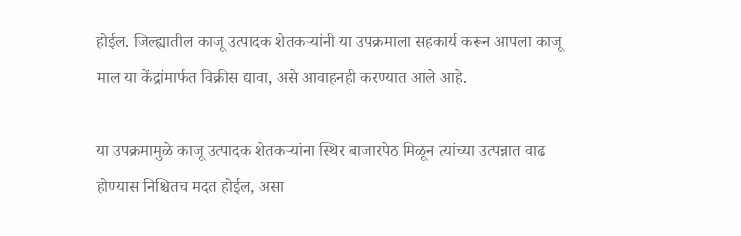होईल. जिल्ह्यातील काजू उत्पादक शेतकऱ्यांनी या उपक्रमाला सहकार्य करून आपला काजू माल या केंद्रांमार्फत विक्रीस द्यावा, असे आवाहनही करण्यात आले आहे.

या उपक्रमामुळे काजू उत्पादक शेतकऱ्यांना स्थिर बाजारपेठ मिळून त्यांच्या उत्पन्नात वाढ होण्यास निश्चितच मदत होईल, असा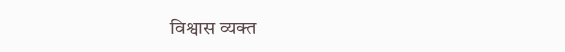विश्वास व्यक्त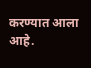करण्यात आला आहे.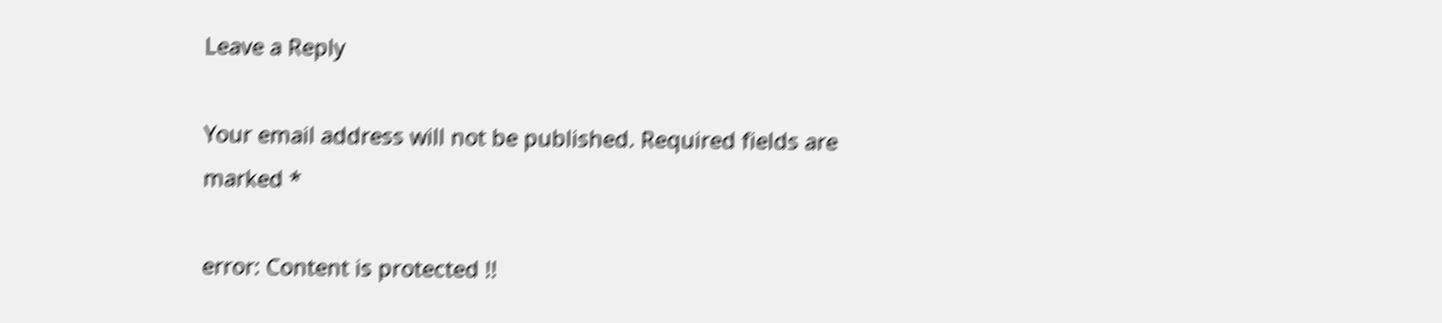Leave a Reply

Your email address will not be published. Required fields are marked *

error: Content is protected !!